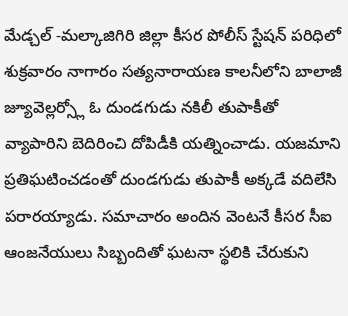మేడ్చల్ -మల్కాజిగిరి జిల్లా కీసర పోలీస్ స్టేషన్ పరిధిలో శుక్రవారం నాగారం సత్యనారాయణ కాలనీలోని బాలాజీ జ్యూవెల్లర్స్లో ఓ దుండగుడు నకిలీ తుపాకీతో వ్యాపారిని బెదిరించి దోపిడీకి యత్నించాడు. యజమాని ప్రతిఘటించడంతో దుండగుడు తుపాకీ అక్కడే వదిలేసి పరారయ్యాడు. సమాచారం అందిన వెంటనే కీసర సీఐ ఆంజనేయులు సిబ్బందితో ఘటనా స్థలికి చేరుకుని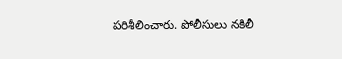పరిశీలించారు. పోలీసులు నకిలీ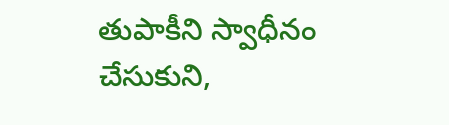తుపాకీని స్వాధీనం చేసుకుని,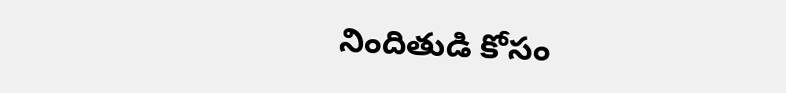నిందితుడి కోసం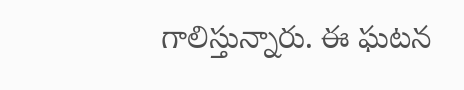గాలిస్తున్నారు. ఈ ఘటన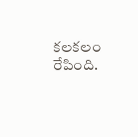కలకలం రేపింది.